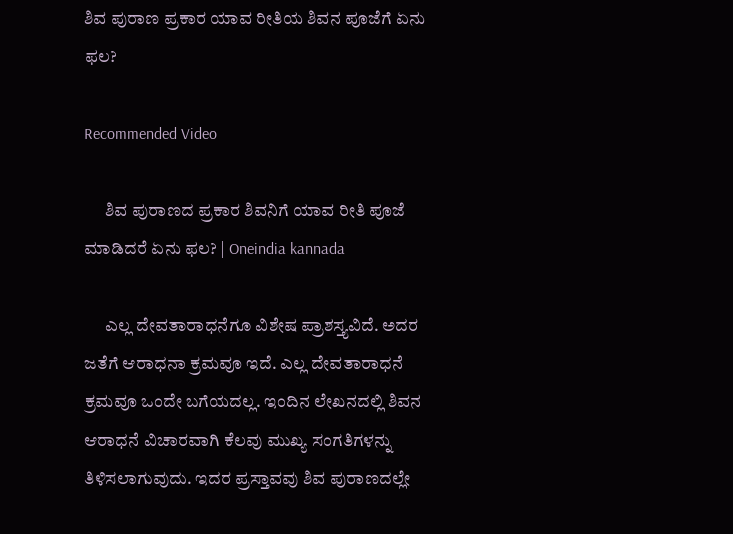ಶಿವ ಪುರಾಣ ಪ್ರಕಾರ ಯಾವ ರೀತಿಯ ಶಿವನ ಪೂಜೆಗೆ ಏನು ಫಲ?

Recommended Video

      ಶಿವ ಪುರಾಣದ ಪ್ರಕಾರ ಶಿವನಿಗೆ ಯಾವ ರೀತಿ ಪೂಜೆ ಮಾಡಿದರೆ ಏನು ಫಲ? | Oneindia kannada

      ಎಲ್ಲ ದೇವತಾರಾಧನೆಗೂ ವಿಶೇಷ ಪ್ರಾಶಸ್ತ್ಯವಿದೆ. ಅದರ ಜತೆಗೆ ಆರಾಧನಾ ಕ್ರಮವೂ ಇದೆ. ಎಲ್ಲ ದೇವತಾರಾಧನೆ ಕ್ರಮವೂ ಒಂದೇ ಬಗೆಯದಲ್ಲ. ಇಂದಿನ ಲೇಖನದಲ್ಲಿ ಶಿವನ ಆರಾಧನೆ ವಿಚಾರವಾಗಿ ಕೆಲವು ಮುಖ್ಯ ಸಂಗತಿಗಳನ್ನು ತಿಳಿಸಲಾಗುವುದು. ಇದರ ಪ್ರಸ್ತಾವವು ಶಿವ ಪುರಾಣದಲ್ಲೇ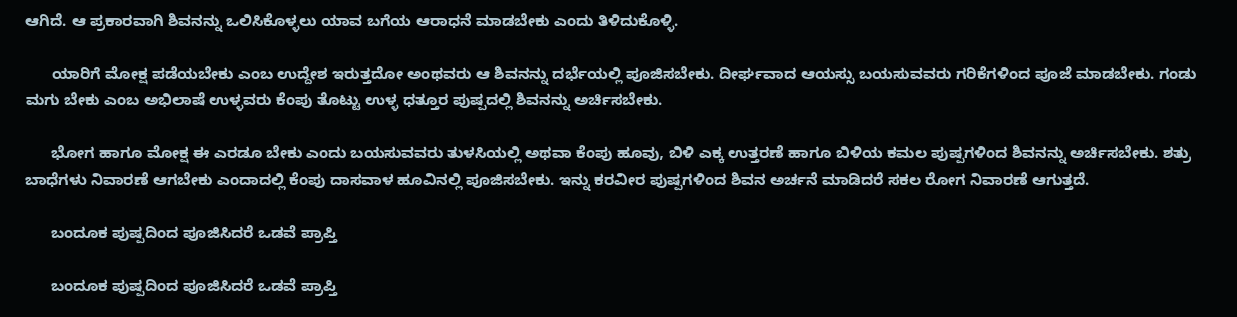ಆಗಿದೆ. ಆ ಪ್ರಕಾರವಾಗಿ ಶಿವನನ್ನು ಒಲಿಸಿಕೊಳ್ಳಲು ಯಾವ ಬಗೆಯ ಆರಾಧನೆ ಮಾಡಬೇಕು ಎಂದು ತಿಳಿದುಕೊಳ್ಳಿ.

      ಯಾರಿಗೆ ಮೋಕ್ಷ ಪಡೆಯಬೇಕು ಎಂಬ ಉದ್ದೇಶ ಇರುತ್ತದೋ ಅಂಥವರು ಆ ಶಿವನನ್ನು ದರ್ಭೆಯಲ್ಲಿ ಪೂಜಿಸಬೇಕು. ದೀರ್ಘವಾದ ಆಯಸ್ಸು ಬಯಸುವವರು ಗರಿಕೆಗಳಿಂದ ಪೂಜೆ ಮಾಡಬೇಕು. ಗಂಡು ಮಗು ಬೇಕು ಎಂಬ ಅಭಿಲಾಷೆ ಉಳ್ಳವರು ಕೆಂಪು ತೊಟ್ಟು ಉಳ್ಳ ಧತ್ತೂರ ಪುಷ್ಪದಲ್ಲಿ ಶಿವನನ್ನು ಅರ್ಚಿಸಬೇಕು.

      ಭೋಗ ಹಾಗೂ ಮೋಕ್ಷ ಈ ಎರಡೂ ಬೇಕು ಎಂದು ಬಯಸುವವರು ತುಳಸಿಯಲ್ಲಿ ಅಥವಾ ಕೆಂಪು ಹೂವು, ಬಿಳಿ ಎಕ್ಕ ಉತ್ತರಣೆ ಹಾಗೂ ಬಿಳಿಯ ಕಮಲ ಪುಷ್ಪಗಳಿಂದ ಶಿವನನ್ನು ಅರ್ಚಿಸಬೇಕು. ಶತ್ರು ಬಾಧೆಗಳು ನಿವಾರಣೆ ಆಗಬೇಕು ಎಂದಾದಲ್ಲಿ ಕೆಂಪು ದಾಸವಾಳ ಹೂವಿನಲ್ಲಿ ಪೂಜಿಸಬೇಕು. ಇನ್ನು ಕರವೀರ ಪುಷ್ಪಗಳಿಂದ ಶಿವನ ಅರ್ಚನೆ ಮಾಡಿದರೆ ಸಕಲ ರೋಗ ನಿವಾರಣೆ ಆಗುತ್ತದೆ.

      ಬಂದೂಕ ಪುಷ್ಪದಿಂದ ಪೂಜಿಸಿದರೆ ಒಡವೆ ಪ್ರಾಪ್ತಿ

      ಬಂದೂಕ ಪುಷ್ಪದಿಂದ ಪೂಜಿಸಿದರೆ ಒಡವೆ ಪ್ರಾಪ್ತಿ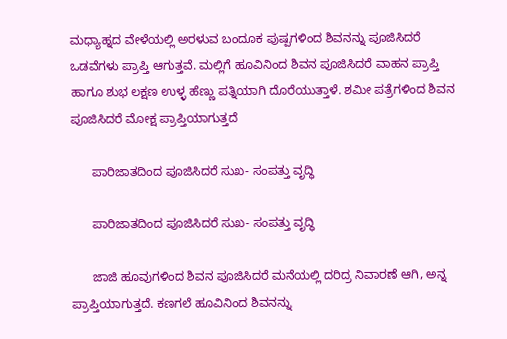ಮಧ್ಯಾಹ್ನದ ವೇಳೆಯಲ್ಲಿ ಅರಳುವ ಬಂದೂಕ ಪುಷ್ಪಗಳಿಂದ ಶಿವನನ್ನು ಪೂಜಿಸಿದರೆ ಒಡವೆಗಳು ಪ್ರಾಪ್ತಿ ಆಗುತ್ತವೆ. ಮಲ್ಲಿಗೆ ಹೂವಿನಿಂದ ಶಿವನ ಪೂಜಿಸಿದರೆ ವಾಹನ ಪ್ರಾಪ್ತಿ ಹಾಗೂ ಶುಭ ಲಕ್ಷಣ ಉಳ್ಳ ಹೆಣ್ಣು ಪತ್ನಿಯಾಗಿ ದೊರೆಯುತ್ತಾಳೆ. ಶಮೀ ಪತ್ರೆಗಳಿಂದ ಶಿವನ ಪೂಜಿಸಿದರೆ ಮೋಕ್ಷ ಪ್ರಾಪ್ತಿಯಾಗುತ್ತದೆ

      ಪಾರಿಜಾತದಿಂದ ಪೂಜಿಸಿದರೆ ಸುಖ- ಸಂಪತ್ತು ವೃದ್ಧಿ

      ಪಾರಿಜಾತದಿಂದ ಪೂಜಿಸಿದರೆ ಸುಖ- ಸಂಪತ್ತು ವೃದ್ಧಿ

      ಜಾಜಿ ಹೂವುಗಳಿಂದ ಶಿವನ ಪೂಜಿಸಿದರೆ ಮನೆಯಲ್ಲಿ ದರಿದ್ರ ನಿವಾರಣೆ ಆಗಿ, ಅನ್ನ ಪ್ರಾಪ್ತಿಯಾಗುತ್ತದೆ. ಕಣಗಲೆ ಹೂವಿನಿಂದ ಶಿವನನ್ನು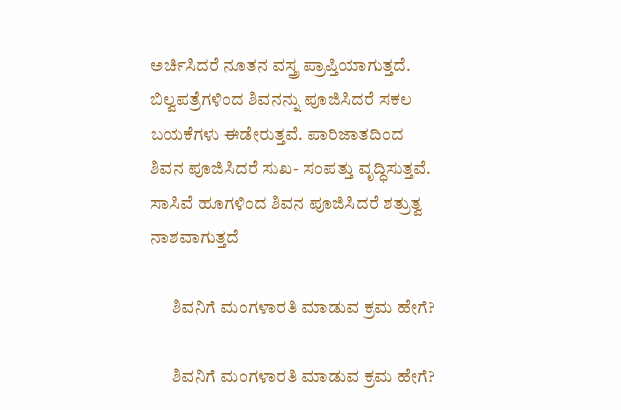ಅರ್ಚಿಸಿದರೆ ನೂತನ ವಸ್ತ್ರ ಪ್ರಾಪ್ತಿಯಾಗುತ್ತದೆ. ಬಿಲ್ವಪತ್ರೆಗಳಿಂದ ಶಿವನನ್ನು ಪೂಜಿಸಿದರೆ ಸಕಲ ಬಯಕೆಗಳು ಈಡೇರುತ್ತವೆ. ಪಾರಿಜಾತದಿಂದ ಶಿವನ ಪೂಜಿಸಿದರೆ ಸುಖ- ಸಂಪತ್ತು ವೃದ್ಧಿಸುತ್ತವೆ. ಸಾಸಿವೆ ಹೂಗಳಿಂದ ಶಿವನ ಪೂಜಿಸಿದರೆ ಶತ್ರುತ್ವ ನಾಶವಾಗುತ್ತದೆ

      ಶಿವನಿಗೆ ಮಂಗಳಾರತಿ ಮಾಡುವ ಕ್ರಮ ಹೇಗೆ?

      ಶಿವನಿಗೆ ಮಂಗಳಾರತಿ ಮಾಡುವ ಕ್ರಮ ಹೇಗೆ?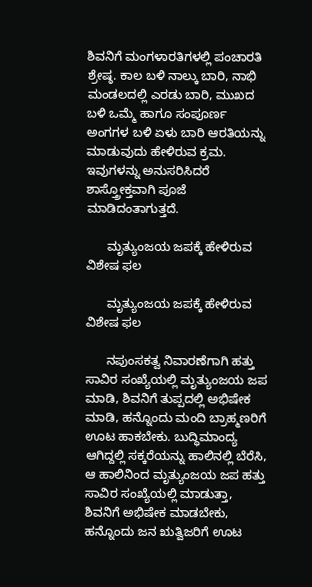ಶಿವನಿಗೆ ಮಂಗಳಾರತಿಗಳಲ್ಲಿ ಪಂಚಾರತಿ ಶ್ರೇಷ್ಠ. ಕಾಲ ಬಳಿ ನಾಲ್ಕು ಬಾರಿ, ನಾಭಿ ಮಂಡಲದಲ್ಲಿ ಎರಡು ಬಾರಿ, ಮುಖದ ಬಳಿ ಒಮ್ಮೆ ಹಾಗೂ ಸಂಪೂರ್ಣ ಅಂಗಗಳ ಬಳಿ ಏಳು ಬಾರಿ ಆರತಿಯನ್ನು ಮಾಡುವುದು ಹೇಳಿರುವ ಕ್ರಮ. ಇವುಗಳನ್ನು ಅನುಸರಿಸಿದರೆ ಶಾಸ್ತ್ರೋಕ್ತವಾಗಿ ಪೂಜೆ ಮಾಡಿದಂತಾಗುತ್ತದೆ.

      ಮೃತ್ಯುಂಜಯ ಜಪಕ್ಕೆ ಹೇಳಿರುವ ವಿಶೇಷ ಫಲ

      ಮೃತ್ಯುಂಜಯ ಜಪಕ್ಕೆ ಹೇಳಿರುವ ವಿಶೇಷ ಫಲ

      ನಪುಂಸಕತ್ವ ನಿವಾರಣೆಗಾಗಿ ಹತ್ತು ಸಾವಿರ ಸಂಖ್ಯೆಯಲ್ಲಿ ಮೃತ್ಯುಂಜಯ ಜಪ ಮಾಡಿ, ಶಿವನಿಗೆ ತುಪ್ಪದಲ್ಲಿ ಅಭಿಷೇಕ ಮಾಡಿ, ಹನ್ನೊಂದು ಮಂದಿ ಬ್ರಾಹ್ಮಣರಿಗೆ ಊಟ ಹಾಕಬೇಕು. ಬುದ್ಧಿಮಾಂದ್ಯ ಆಗಿದ್ದಲ್ಲಿ ಸಕ್ಕರೆಯನ್ನು ಹಾಲಿನಲ್ಲಿ ಬೆರೆಸಿ, ಆ ಹಾಲಿನಿಂದ ಮೃತ್ಯುಂಜಯ ಜಪ ಹತ್ತು ಸಾವಿರ ಸಂಖ್ಯೆಯಲ್ಲಿ ಮಾಡುತ್ತಾ, ಶಿವನಿಗೆ ಅಭಿಷೇಕ ಮಾಡಬೇಕು, ಹನ್ನೊಂದು ಜನ ಋತ್ವಿಜರಿಗೆ ಊಟ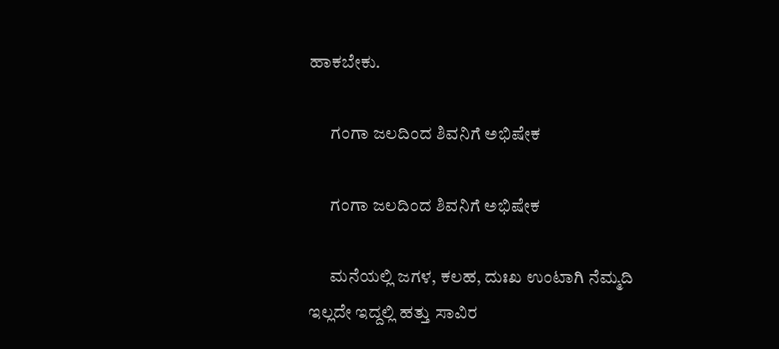ಹಾಕಬೇಕು.

      ಗಂಗಾ ಜಲದಿಂದ ಶಿವನಿಗೆ ಅಭಿಷೇಕ

      ಗಂಗಾ ಜಲದಿಂದ ಶಿವನಿಗೆ ಅಭಿಷೇಕ

      ಮನೆಯಲ್ಲಿ ಜಗಳ, ಕಲಹ, ದುಃಖ ಉಂಟಾಗಿ ನೆಮ್ಮದಿ ಇಲ್ಲದೇ ಇದ್ದಲ್ಲಿ ಹತ್ತು ಸಾವಿರ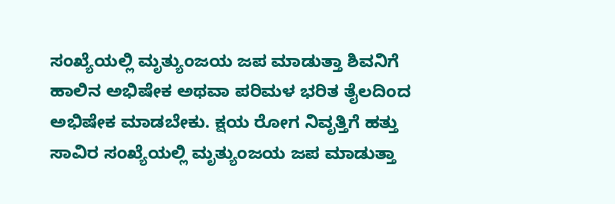ಸಂಖ್ಯೆಯಲ್ಲಿ ಮೃತ್ಯುಂಜಯ ಜಪ ಮಾಡುತ್ತಾ ಶಿವನಿಗೆ ಹಾಲಿನ ಅಭಿಷೇಕ ಅಥವಾ ಪರಿಮಳ ಭರಿತ ತೈಲದಿಂದ ಅಭಿಷೇಕ ಮಾಡಬೇಕು. ಕ್ಷಯ ರೋಗ ನಿವೃತ್ತಿಗೆ ಹತ್ತು ಸಾವಿರ ಸಂಖ್ಯೆಯಲ್ಲಿ ಮೃತ್ಯುಂಜಯ ಜಪ ಮಾಡುತ್ತಾ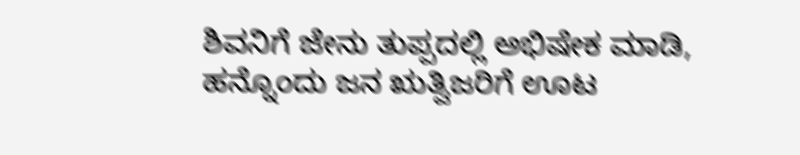ಶಿವನಿಗೆ ಜೇನು ತುಪ್ಪದಲ್ಲಿ ಅಭಿಷೇಕ ಮಾಡಿ, ಹನ್ನೊಂದು ಜನ ಋತ್ವಿಜರಿಗೆ ಊಟ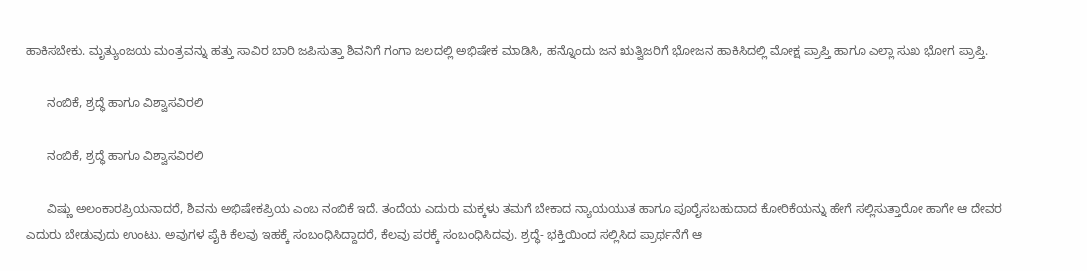ಹಾಕಿಸಬೇಕು. ಮೃತ್ಯುಂಜಯ ಮಂತ್ರವನ್ನು ಹತ್ತು ಸಾವಿರ ಬಾರಿ ಜಪಿಸುತ್ತಾ ಶಿವನಿಗೆ ಗಂಗಾ ಜಲದಲ್ಲಿ ಅಭಿಷೇಕ ಮಾಡಿಸಿ, ಹನ್ನೊಂದು ಜನ ಋತ್ವಿಜರಿಗೆ ಭೋಜನ ಹಾಕಿಸಿದಲ್ಲಿ ಮೋಕ್ಷ ಪ್ರಾಪ್ತಿ ಹಾಗೂ ಎಲ್ಲಾ ಸುಖ ಭೋಗ ಪ್ರಾಪ್ತಿ.

      ನಂಬಿಕೆ, ಶ್ರದ್ಧೆ ಹಾಗೂ ವಿಶ್ವಾಸವಿರಲಿ

      ನಂಬಿಕೆ, ಶ್ರದ್ಧೆ ಹಾಗೂ ವಿಶ್ವಾಸವಿರಲಿ

      ವಿಷ್ಣು ಅಲಂಕಾರಪ್ರಿಯನಾದರೆ, ಶಿವನು ಅಭಿಷೇಕಪ್ರಿಯ ಎಂಬ ನಂಬಿಕೆ ಇದೆ. ತಂದೆಯ ಎದುರು ಮಕ್ಕಳು ತಮಗೆ ಬೇಕಾದ ನ್ಯಾಯಯುತ ಹಾಗೂ ಪೂರೈಸಬಹುದಾದ ಕೋರಿಕೆಯನ್ನು ಹೇಗೆ ಸಲ್ಲಿಸುತ್ತಾರೋ ಹಾಗೇ ಆ ದೇವರ ಎದುರು ಬೇಡುವುದು ಉಂಟು. ಅವುಗಳ ಪೈಕಿ ಕೆಲವು ಇಹಕ್ಕೆ ಸಂಬಂಧಿಸಿದ್ದಾದರೆ, ಕೆಲವು ಪರಕ್ಕೆ ಸಂಬಂಧಿಸಿದವು. ಶ್ರದ್ಧೆ- ಭಕ್ತಿಯಿಂದ ಸಲ್ಲಿಸಿದ ಪ್ರಾರ್ಥನೆಗೆ ಆ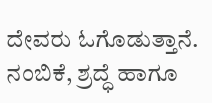ದೇವರು ಓಗೊಡುತ್ತಾನೆ. ನಂಬಿಕೆ, ಶ್ರದ್ಧೆ ಹಾಗೂ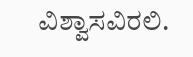ವಿಶ್ವಾಸವಿರಲಿ.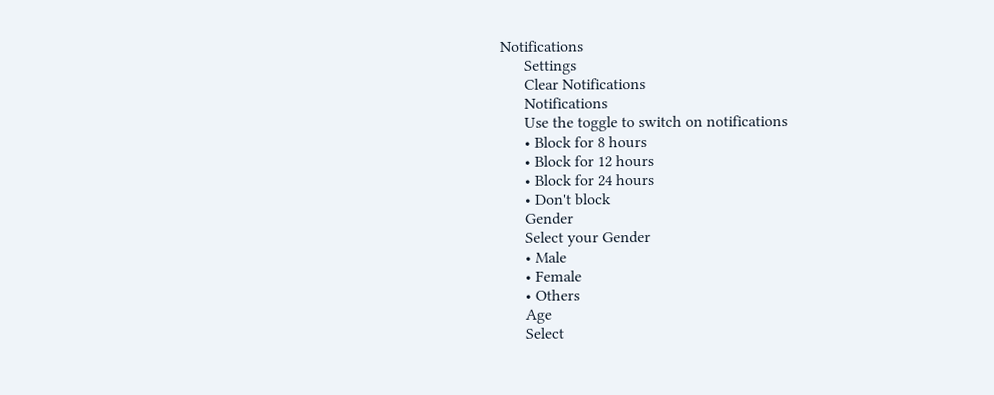Notifications
      Settings
      Clear Notifications
      Notifications
      Use the toggle to switch on notifications
      • Block for 8 hours
      • Block for 12 hours
      • Block for 24 hours
      • Don't block
      Gender
      Select your Gender
      • Male
      • Female
      • Others
      Age
      Select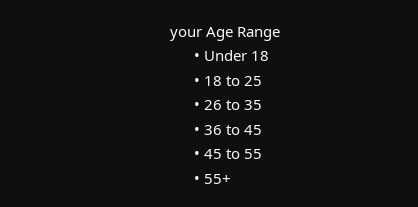your Age Range
      • Under 18
      • 18 to 25
      • 26 to 35
      • 36 to 45
      • 45 to 55
      • 55+